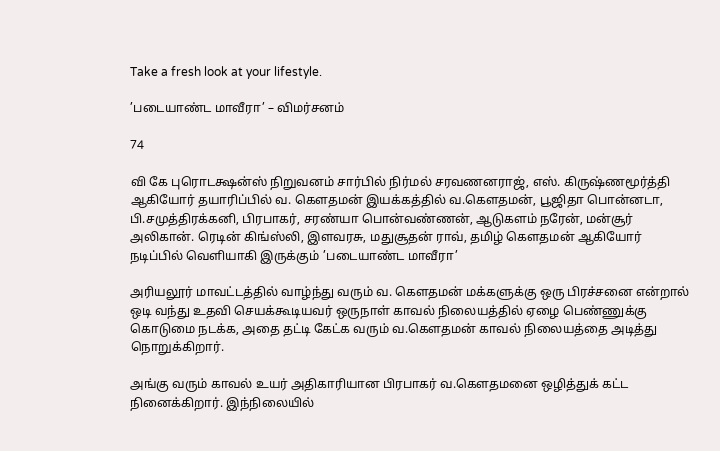Take a fresh look at your lifestyle.

’படையாண்ட மாவீரா’ – விமர்சனம்

74

வி கே புரொடக்ஷன்ஸ் நிறுவனம் சார்பில் நிர்மல் சரவணனராஜ், எஸ். கிருஷ்ணமூர்த்தி ஆகியோர் தயாரிப்பில் வ. கௌதமன் இயக்கத்தில் வ.கௌதமன், பூஜிதா பொன்னடா, பி.சமுத்திரக்கனி, பிரபாகர், சரண்யா பொன்வண்ணன், ஆடுகளம் நரேன், மன்சூர் அலிகான். ரெடின் கிங்ஸ்லி, இளவரசு, மதுசூதன் ராவ், தமிழ் கௌதமன் ஆகியோர் நடிப்பில் வெளியாகி இருக்கும் ’படையாண்ட மாவீரா’

அரியலூர் மாவட்டத்தில் வாழ்ந்து வரும் வ. கௌதமன் மக்களுக்கு ஒரு பிரச்சனை என்றால் ஒடி வந்து உதவி செயக்கூடியவர் ஒருநாள் காவல் நிலையத்தில் ஏழை பெண்ணுக்கு கொடுமை நடக்க, அதை தட்டி கேட்க வரும் வ.கௌதமன் காவல் நிலையத்தை அடித்து நொறுக்கிறார்.

அங்கு வரும் காவல் உயர் அதிகாரியான பிரபாகர் வ.கௌதமனை ஒழித்துக் கட்ட நினைக்கிறார். இந்நிலையில்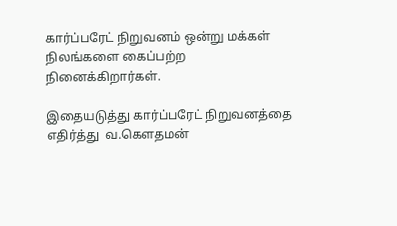கார்ப்பரேட் நிறுவனம் ஒன்று மக்கள் நிலங்களை கைப்பற்ற நினைக்கிறார்கள்.

இதையடுத்து கார்ப்பரேட் நிறுவனத்தை எதிர்த்து  வ.கௌதமன்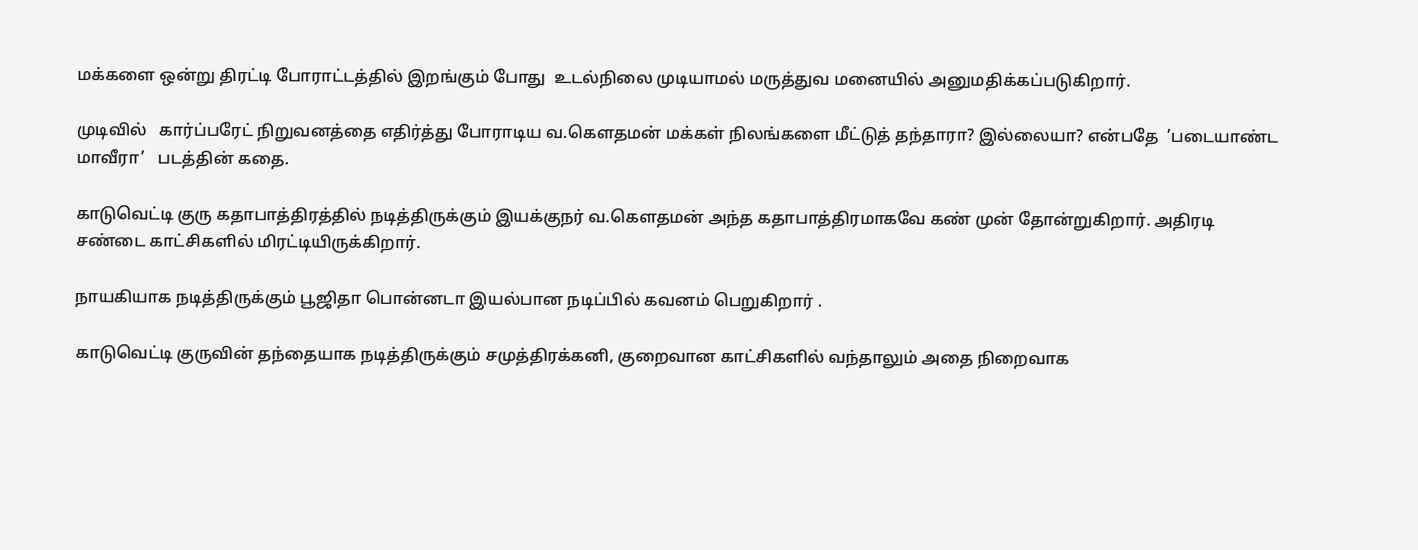மக்களை ஒன்று திரட்டி போராட்டத்தில் இறங்கும் போது  உடல்நிலை முடியாமல் மருத்துவ மனையில் அனுமதிக்கப்படுகிறார்.

முடிவில்   கார்ப்பரேட் நிறுவனத்தை எதிர்த்து போராடிய வ.கௌதமன் மக்கள் நிலங்களை மீட்டுத் தந்தாரா? இல்லையா? என்பதே  ’படையாண்ட மாவீரா’   படத்தின் கதை.

காடுவெட்டி குரு கதாபாத்திரத்தில் நடித்திருக்கும் இயக்குநர் வ.கெளதமன் அந்த கதாபாத்திரமாகவே கண் முன் தோன்றுகிறார். அதிரடி சண்டை காட்சிகளில் மிரட்டியிருக்கிறார்.

நாயகியாக நடித்திருக்கும் பூஜிதா பொன்னடா இயல்பான நடிப்பில் கவனம் பெறுகிறார் .

காடுவெட்டி குருவின் தந்தையாக நடித்திருக்கும் சமுத்திரக்கனி, குறைவான காட்சிகளில் வந்தாலும் அதை நிறைவாக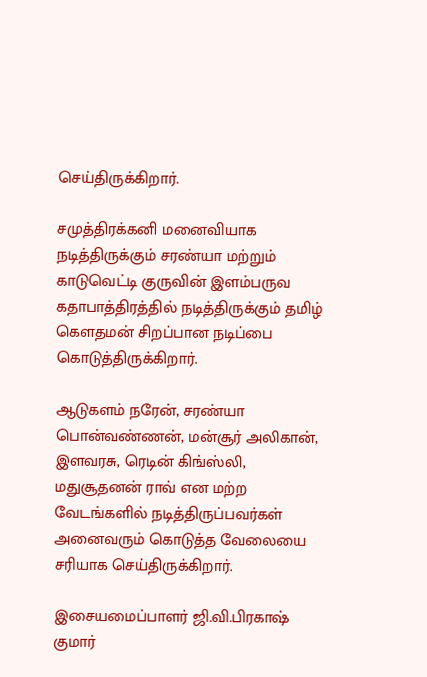செய்திருக்கிறார்.

சமுத்திரக்கனி மனைவியாக நடித்திருக்கும் சரண்யா மற்றும் காடுவெட்டி குருவின் இளம்பருவ கதாபாத்திரத்தில் நடித்திருக்கும் தமிழ் கெளதமன் சிறப்பான நடிப்பை கொடுத்திருக்கிறார்.

ஆடுகளம் நரேன், சரண்யா பொன்வண்ணன், மன்சூர் அலிகான், இளவரசு, ரெடின் கிங்ஸ்லி, மதுசூதனன் ராவ் என மற்ற வேடங்களில் நடித்திருப்பவர்கள் அனைவரும் கொடுத்த வேலையை சரியாக செய்திருக்கிறார்.

இசையமைப்பாளர் ஜி.வி.பிரகாஷ் குமார்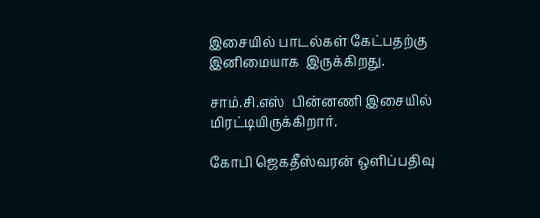இசையில் பாடல்கள் கேட்பதற்கு இனிமையாக  இருக்கிறது.

சாம்.சி.எஸ்  பின்னணி இசையில் மிரட்டியிருக்கிறார்.

கோபி ஜெகதீஸ்வரன் ஒளிப்பதிவு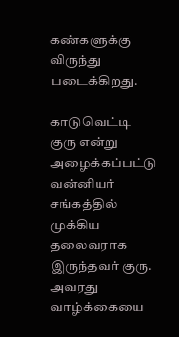கண்களுக்கு விருந்து படைக்கிறது.

காடுவெட்டி குரு என்று அழைக்கப்பட்டு வன்னியர் சங்கத்தில் முக்கிய தலைவராக இருந்தவர் குரு. அவரது வாழ்க்கையை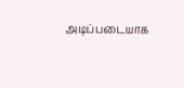அடிப்படையாக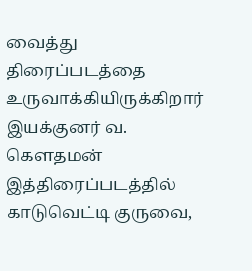வைத்து திரைப்படத்தை உருவாக்கியிருக்கிறார் இயக்குனர் வ. கௌதமன் இத்திரைப்படத்தில் காடுவெட்டி குருவை,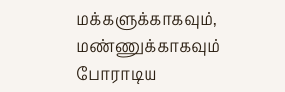மக்களுக்காகவும், மண்ணுக்காகவும் போராடிய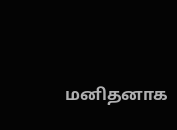மனிதனாக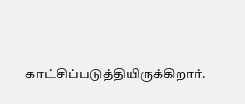காட்சிப்படுத்தியிருக்கிறார்.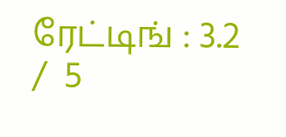ரேட்டிங் : 3.2  /  5